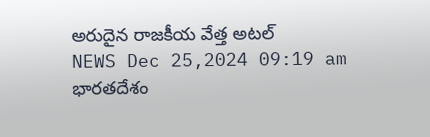అరుదైన రాజకీయ వేత్త అటల్
NEWS Dec 25,2024 09:19 am
భారతదేశం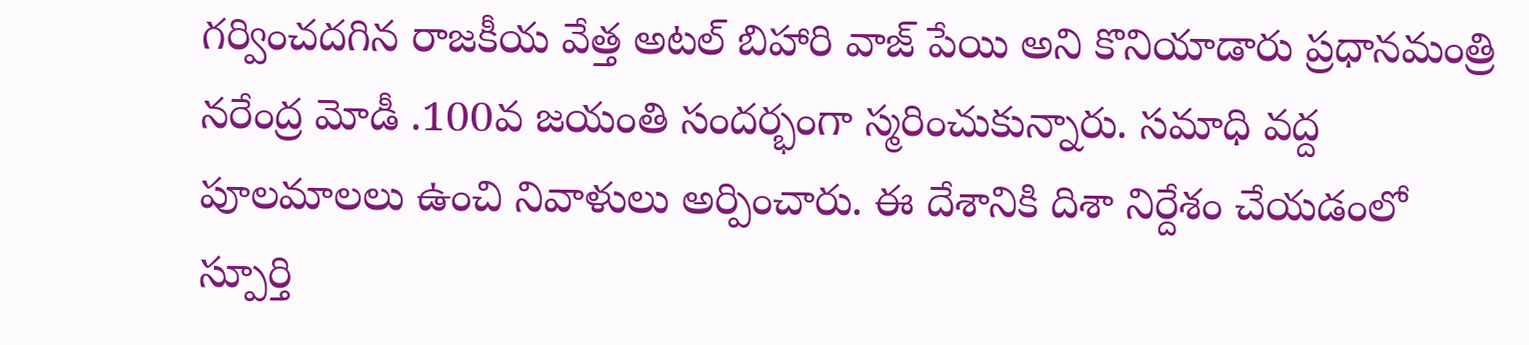గర్వించదగిన రాజకీయ వేత్త అటల్ బిహారి వాజ్ పేయి అని కొనియాడారు ప్రధానమంత్రి నరేంద్ర మోడీ .100వ జయంతి సందర్భంగా స్మరించుకున్నారు. సమాధి వద్ద పూలమాలలు ఉంచి నివాళులు అర్పించారు. ఈ దేశానికి దిశా నిర్దేశం చేయడంలో స్పూర్తి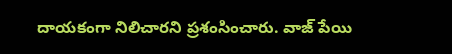దాయకంగా నిలిచారని ప్రశంసించారు. వాజ్ పేయి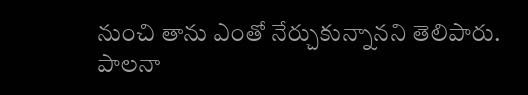నుంచి తాను ఎంతో నేర్చుకున్నానని తెలిపారు. పాలనా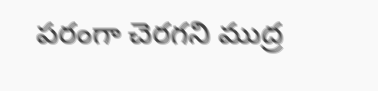పరంగా చెరగని ముద్ర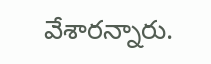వేశారన్నారు.